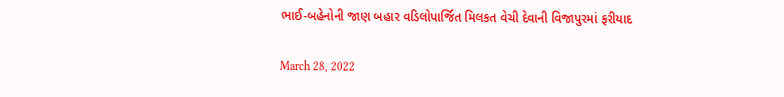ભાઈ-બહેનોની જાણ બહાર વડિલોપાર્જિત મિલકત વેચી દેવાની વિજાપુરમાં ફરીયાદ

March 28, 2022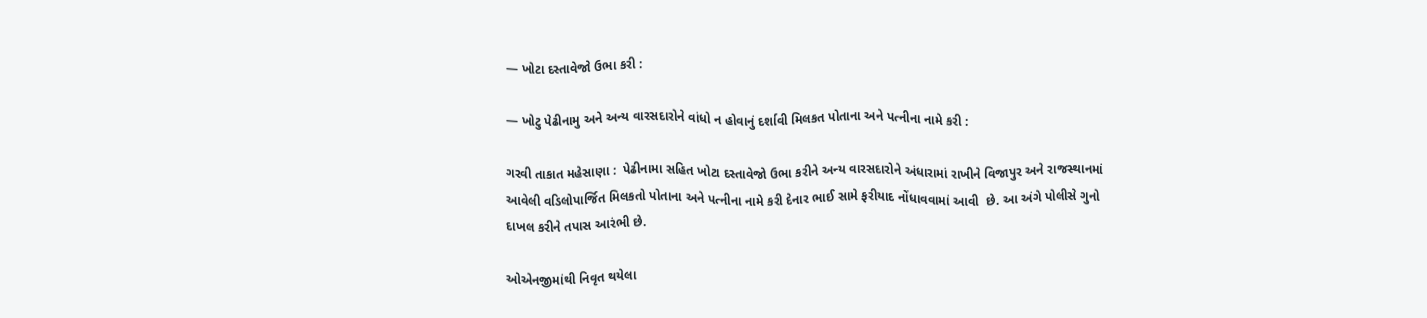— ખોટા દસ્તાવેજો ઉભા કરી :

— ખોટુ પેઢીનામુ અને અન્ય વારસદારોને વાંધો ન હોવાનું દર્શાવી મિલકત પોતાના અને પત્નીના નામે કરી :

ગરવી તાકાત મહેસાણા :  પેઢીનામા સહિત ખોટા દસ્તાવેજો ઉભા કરીને અન્ય વારસદારોને અંધારામાં રાખીને વિજાપુર અને રાજસ્થાનમાં આવેલી વડિલોપાર્જિત મિલકતો પોતાના અને પત્નીના નામે કરી દેનાર ભાઈ સામે ફરીયાદ નોંધાવવામાં આવી  છે. આ અંગે પોલીસે ગુનો દાખલ કરીને તપાસ આરંભી છે.

ઓએનજીમાંથી નિવૃત થયેલા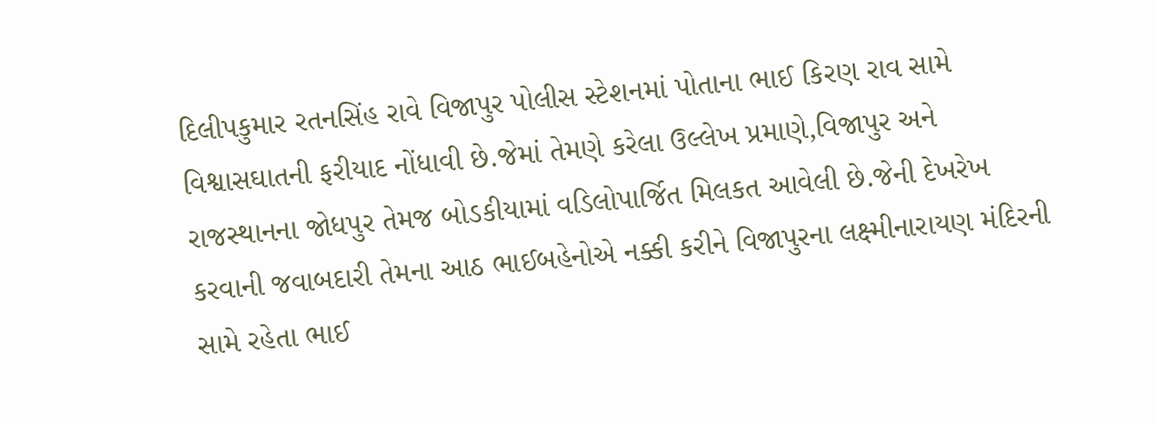દિલીપકુમાર રતનસિંહ રાવે વિજાપુર પોલીસ સ્ટેશનમાં પોતાના ભાઈ કિરણ રાવ સામે વિશ્વાસઘાતની ફરીયાદ નોંધાવી છે.જેમાં તેમણે કરેલા ઉલ્લેખ પ્રમાણે,વિજાપુર અને રાજસ્થાનના જોધપુર તેમજ બોડકીયામાં વડિલોપાર્જિત મિલકત આવેલી છે.જેની દેખરેખ કરવાની જવાબદારી તેમના આઠ ભાઈબહેનોએ નક્કી કરીને વિજાપુરના લક્ષ્મીનારાયણ મંદિરની સામે રહેતા ભાઈ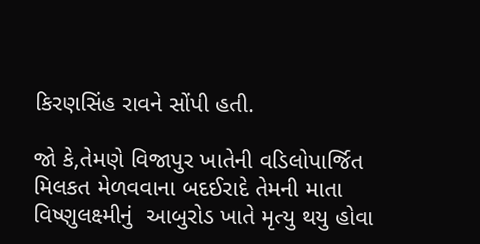કિરણસિંહ રાવને સોંપી હતી.

જો કે,તેમણે વિજાપુર ખાતેની વડિલોપાર્જિત મિલકત મેળવવાના બદઈરાદે તેમની માતા વિષ્ણુલક્ષ્મીનું  આબુરોડ ખાતે મૃત્યુ થયુ હોવા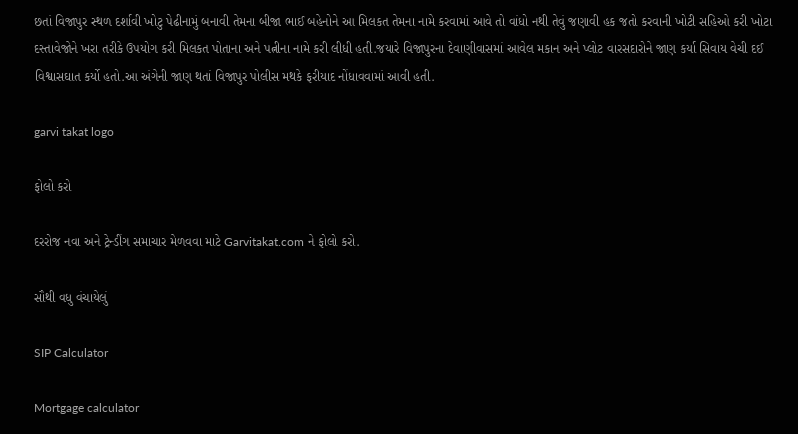છતાં વિજાપુર સ્થળ દર્શાવી ખોટુ પેઢીનામું બનાવી તેમના બીજા ભાઈ બહેનોને આ મિલકત તેમના નામે કરવામાં આવે તો વાંધો નથી તેવું જણાવી હક જતો કરવાની ખોટી સહિઓ કરી ખોટા દસ્તાવેજોને ખરા તરીકે ઉપયોગ કરી મિલકત પોતાના અને પત્નીના નામે કરી લીધી હતી.જયારે વિજાપુરના દેવાણીવાસમાં આવેલ મકાન અને પ્લોટ વારસદારોને જાણ કર્યા સિવાય વેચી દઈ વિશ્વાસઘાત કર્યો હતો.આ અંગેની જાણ થતાં વિજાપુર પોલીસ મથકે ફરીયાદ નોંધાવવામાં આવી હતી.

garvi takat logo

ફોલો કરો

દરરોજ નવા અને ટ્રેન્ડીંગ સમાચાર મેળવવા માટે Garvitakat.com ને ફોલો કરો.

સૌથી વધુ વંચાયેલું

SIP Calculator

Mortgage calculator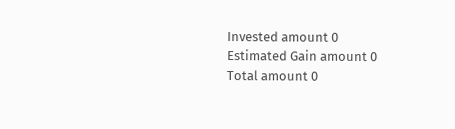Invested amount 0
Estimated Gain amount 0
Total amount 0